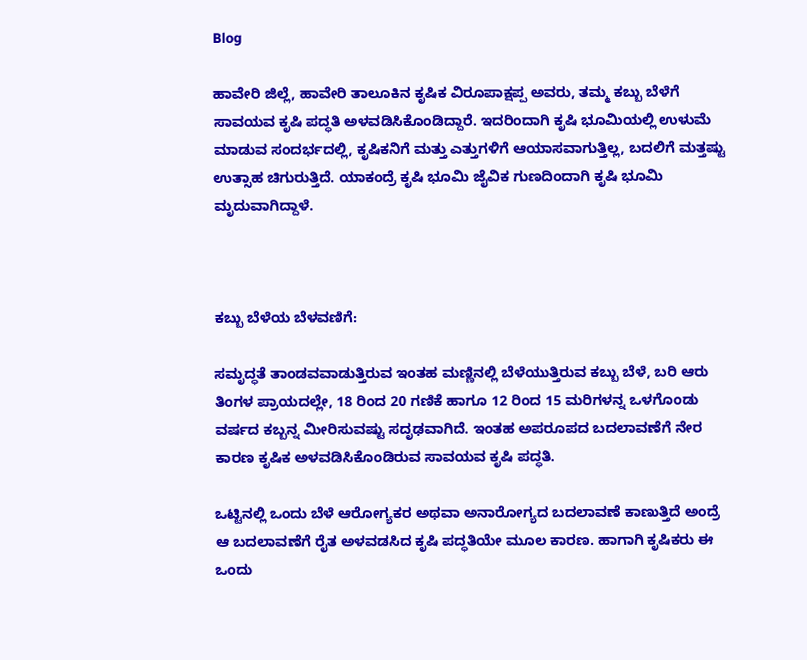Blog

ಹಾವೇರಿ ಜಿಲ್ಲೆ, ಹಾವೇರಿ ತಾಲೂಕಿನ ಕೃಷಿಕ ವಿರೂಪಾಕ್ಷಪ್ಪ ಅವರು, ತಮ್ಮ ಕಬ್ಬು ಬೆಳೆಗೆ ಸಾವಯವ ಕೃಷಿ ಪದ್ಧತಿ ಅಳವಡಿಸಿಕೊಂಡಿದ್ದಾರೆ. ಇದರಿಂದಾಗಿ ಕೃಷಿ ಭೂಮಿಯಲ್ಲಿ ಉಳುಮೆ ಮಾಡುವ ಸಂದರ್ಭದಲ್ಲಿ, ಕೃಷಿಕನಿಗೆ ಮತ್ತು ಎತ್ತುಗಳಿಗೆ ಆಯಾಸವಾಗುತ್ತಿಲ್ಲ, ಬದಲಿಗೆ ಮತ್ತಷ್ಟು ಉತ್ಸಾಹ ಚಿಗುರುತ್ತಿದೆ. ಯಾಕಂದ್ರೆ ಕೃಷಿ ಭೂಮಿ ಜೈವಿಕ ಗುಣದಿಂದಾಗಿ ಕೃಷಿ ಭೂಮಿ ಮೃದುವಾಗಿದ್ದಾಳೆ.



ಕಬ್ಬು ಬೆಳೆಯ ಬೆಳವಣಿಗೆ:

ಸಮೃದ್ಧತೆ ತಾಂಡವವಾಡುತ್ತಿರುವ ಇಂತಹ ಮಣ್ಣಿನಲ್ಲಿ ಬೆಳೆಯುತ್ತಿರುವ ಕಬ್ಬು ಬೆಳೆ, ಬರಿ ಆರು ತಿಂಗಳ ಪ್ರಾಯದಲ್ಲೇ, 18 ರಿಂದ 20 ಗಣಿಕೆ ಹಾಗೂ 12 ರಿಂದ 15 ಮರಿಗಳನ್ನ ಒಳಗೊಂಡು ವರ್ಷದ ಕಬ್ಬನ್ನ ಮೀರಿಸುವಷ್ಟು ಸದೃಢವಾಗಿದೆ. ಇಂತಹ ಅಪರೂಪದ ಬದಲಾವಣೆಗೆ ನೇರ ಕಾರಣ ಕೃಷಿಕ ಅಳವಡಿಸಿಕೊಂಡಿರುವ ಸಾವಯವ ಕೃಷಿ ಪದ್ಧತಿ.

ಒಟ್ಟಿನಲ್ಲಿ ಒಂದು ಬೆಳೆ ಆರೋಗ್ಯಕರ ಅಥವಾ ಅನಾರೋಗ್ಯದ ಬದಲಾವಣೆ ಕಾಣುತ್ತಿದೆ ಅಂದ್ರೆ ಆ ಬದಲಾವಣೆಗೆ ರೈತ ಅಳವಡಸಿದ ಕೃಷಿ ಪದ್ಧತಿಯೇ ಮೂಲ ಕಾರಣ. ಹಾಗಾಗಿ ಕೃಷಿಕರು ಈ ಒಂದು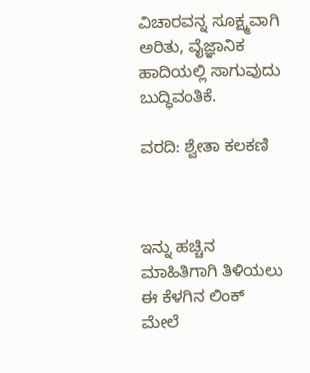ವಿಚಾರವನ್ನ ಸೂಕ್ಷ್ಮವಾಗಿ ಅರಿತು, ವೈಜ್ಞಾನಿಕ ಹಾದಿಯಲ್ಲಿ ಸಾಗುವುದು ಬುದ್ಧಿವಂತಿಕೆ.

ವರದಿ: ಶ್ವೇತಾ ಕಲಕಣಿ



ಇನ್ನು ಹಚ್ಚಿನ ಮಾಹಿತಿಗಾಗಿ ತಿಳಿಯಲು ಈ ಕೆಳಗಿನ ಲಿಂಕ್ ಮೇಲೆ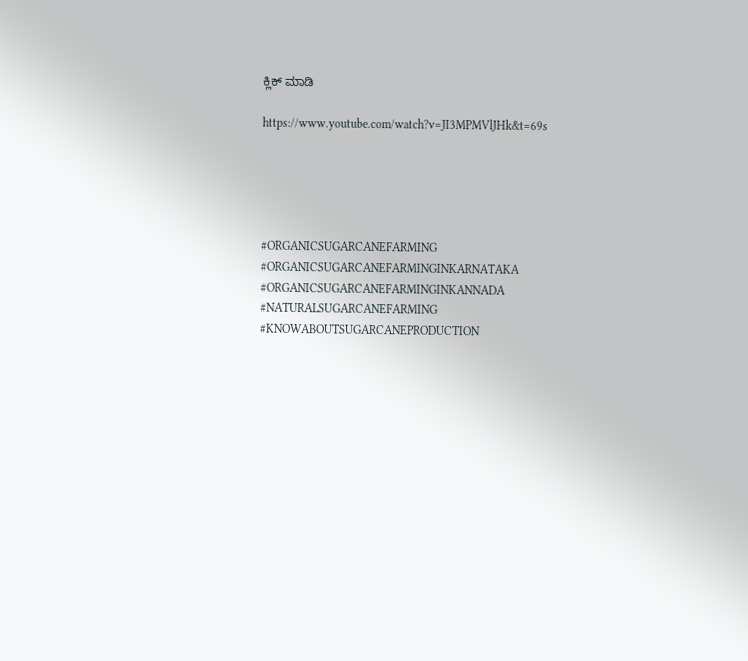ಕ್ಲಿಕ್ ಮಾಡಿ

https://www.youtube.com/watch?v=JI3MPMVlJHk&t=69s





#ORGANICSUGARCANEFARMING  #ORGANICSUGARCANEFARMINGINKARNATAKA  #ORGANICSUGARCANEFARMINGINKANNADA  #NATURALSUGARCANEFARMING  #KNOWABOUTSUGARCANEPRODUCTION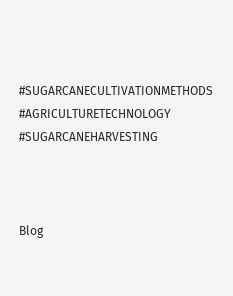#SUGARCANECULTIVATIONMETHODS  #AGRICULTURETECHNOLOGY  #SUGARCANEHARVESTING



Blog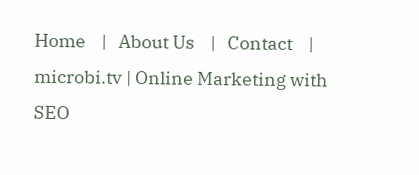Home    |   About Us    |   Contact    |
microbi.tv | Online Marketing with SEO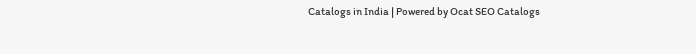Catalogs in India | Powered by Ocat SEO Catalogs